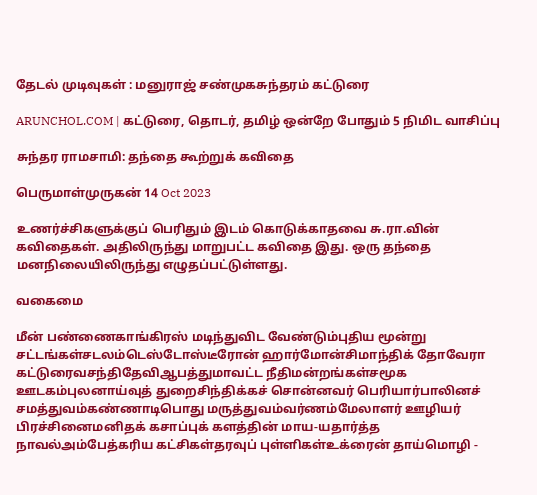தேடல் முடிவுகள் : மனுராஜ் சண்முகசுந்தரம் கட்டுரை

ARUNCHOL.COM | கட்டுரை, தொடர், தமிழ் ஒன்றே போதும் 5 நிமிட வாசிப்பு

சுந்தர ராமசாமி: தந்தை கூற்றுக் கவிதை

பெருமாள்முருகன் 14 Oct 2023

உணர்ச்சிகளுக்குப் பெரிதும் இடம் கொடுக்காதவை சு.ரா.வின் கவிதைகள். அதிலிருந்து மாறுபட்ட கவிதை இது. ஒரு தந்தை மனநிலையிலிருந்து எழுதப்பட்டுள்ளது.

வகைமை

மீன் பண்ணைகாங்கிரஸ் மடிந்துவிட வேண்டும்புதிய மூன்று சட்டங்கள்சடலம்டெஸ்டோஸ்டீரோன் ஹார்மோன்சிமாந்திக் தோவேரா கட்டுரைவசந்திதேவிஆபத்துமாவட்ட நீதிமன்றங்கள்சமூக ஊடகம்புலனாய்வுத் துறைசிந்திக்கச் சொன்னவர் பெரியார்பாலினச் சமத்துவம்கண்ணாடிபொது மருத்துவம்வர்ணம்மேலாளர் ஊழியர் பிரச்சினைமனிதக் கசாப்புக் களத்தின் மாய-யதார்த்த நாவல்அம்பேத்கரிய கட்சிகள்தரவுப் புள்ளிகள்உக்ரைன் தாய்மொழி -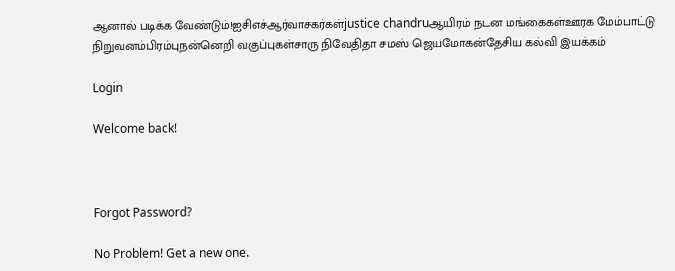ஆனால் படிக்க வேண்டும்!ஐசிஎச்ஆர்வாசகர்கள்justice chandruஆயிரம் நடன மங்கைகள்ஊரக மேம்பாட்டு நிறுவனம்பிரம்புநன்னெறி வகுப்புகள்சாரு நிவேதிதா சமஸ் ஜெயமோகன்தேசிய கல்வி இயக்கம்

Login

Welcome back!



Forgot Password?

No Problem! Get a new one.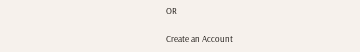OR

Create an Account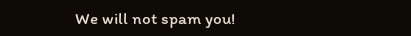We will not spam you!